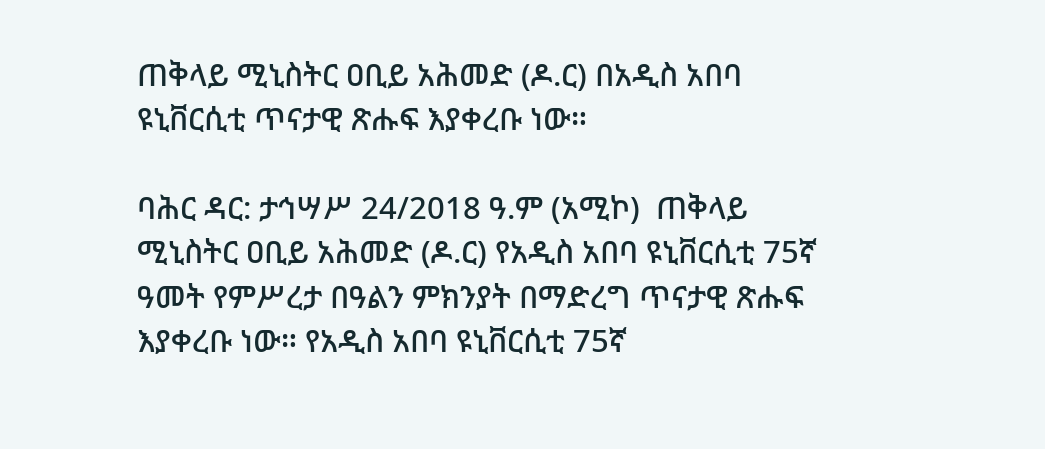ጠቅላይ ሚኒስትር ዐቢይ አሕመድ (ዶ.ር) በአዲስ አበባ ዩኒቨርሲቲ ጥናታዊ ጽሑፍ እያቀረቡ ነው።

ባሕር ዳር: ታኅሣሥ 24/2018 ዓ.ም (አሚኮ)  ጠቅላይ ሚኒስትር ዐቢይ አሕመድ (ዶ.ር) የአዲስ አበባ ዩኒቨርሲቲ 75ኛ ዓመት የምሥረታ በዓልን ምክንያት በማድረግ ጥናታዊ ጽሑፍ እያቀረቡ ነው። የአዲስ አበባ ዩኒቨርሲቲ 75ኛ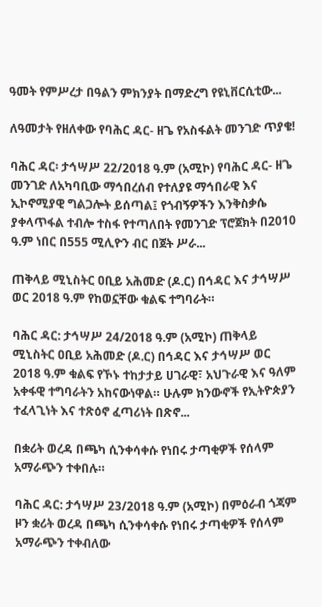ዓመት የምሥረታ በዓልን ምክንያት በማድረግ የዩኒቨርሲቲው...

ለዓመታት የዘለቀው የባሕር ዳር- ዘጌ የአስፋልት መንገድ ጥያቄ!

ባሕር ዳር፡ ታኅሣሥ 22/2018 ዓ.ም (አሚኮ) የባሕር ዳር- ዘጌ መንገድ ለአካባቢው ማኅበረሰብ የተለያዩ ማኅበራዊ እና ኢኮኖሚያዊ ግልጋሎት ይሰጣል፤ የጎብኝዎችን እንቅስቃሴ ያቀላጥፋል ተብሎ ተስፋ የተጣለበት የመንገድ ፕሮጀክት በ2010 ዓ.ም ነበር በ555 ሚሊዮን ብር በጀት ሥራ...

ጠቅላይ ሚኒስትር ዐቢይ አሕመድ (ዶ.ር) በኅዳር እና ታኅሣሥ ወር 2018 ዓ.ም የከወኗቸው ቁልፍ ተግባራት።

ባሕር ዳር: ታኅሣሥ 24/2018 ዓ.ም (አሚኮ) ጠቅላይ ሚኒስትር ዐቢይ አሕመድ (ዶ.ር) በኅዳር እና ታኅሣሥ ወር 2018 ዓ.ም ቁልፍ የኾኑ ተከታታይ ሀገራዊ፣ አህጉራዊ እና ዓለም አቀፋዊ ተግባራትን አከናውነዋል። ሁሉም ክንውኖች የኢትዮጵያን ተፈላጊነት እና ተጽዕኖ ፈጣሪነት በጽኖ...

በቋሪት ወረዳ በጫካ ሲንቀሳቀሱ የነበሩ ታጣቂዎች የሰላም አማራጭን ተቀበሉ።

ባሕር ዳር: ታኅሣሥ 23/2018 ዓ.ም (አሚኮ) በምዕራብ ጎጃም ዞን ቋሪት ወረዳ በጫካ ሲንቀሳቀሱ የነበሩ ታጣቂዎች የሰላም አማራጭን ተቀብለው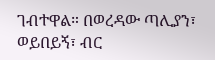ገብተዋል። በወረዳው ጣሊያን፣ ወይበይኝ፣ ብር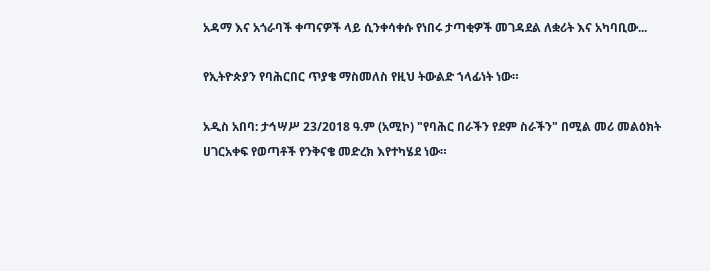አዳማ እና አጎራባች ቀጣናዎች ላይ ሲንቀሳቀሱ የነበሩ ታጣቂዎች መገዳደል ለቋሪት እና አካባቢው...

የኢትዮጵያን የባሕርበር ጥያቄ ማስመለስ የዚህ ትውልድ ኀላፊነት ነው።

አዲስ አበባ: ታኅሣሥ 23/2018 ዓ.ም (አሚኮ) "የባሕር በራችን የደም ስራችን" በሚል መሪ መልዕክት ሀገርአቀፍ የወጣቶች የንቅናቄ መድረክ እየተካሄደ ነው።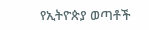የኢትዮጵያ ወጣቶች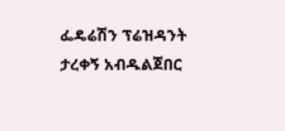ፌዴሬሽን ፕሬዝዳንት ታረቀኝ አብዱልጀበር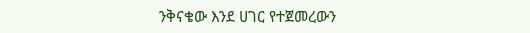ንቅናቄው እንደ ሀገር የተጀመረውን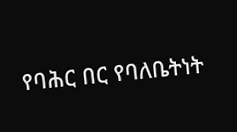የባሕር በር የባለቤትነት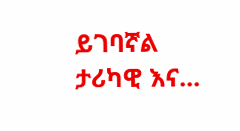ይገባኛል ታሪካዊ እና...